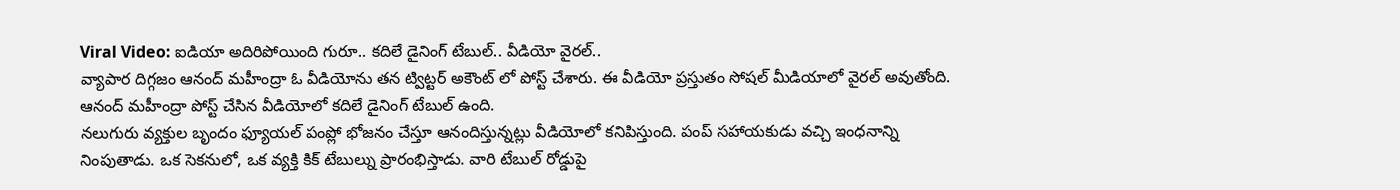Viral Video: ఐడియా అదిరిపోయింది గురూ.. కదిలే డైనింగ్ టేబుల్.. వీడియో వైరల్..
వ్యాపార దిగ్గజం ఆనంద్ మహీంద్రా ఓ వీడియోను తన ట్విట్టర్ అకౌంట్ లో పోస్ట్ చేశారు. ఈ వీడియో ప్రస్తుతం సోషల్ మీడియాలో వైరల్ అవుతోంది. ఆనంద్ మహీంద్రా పోస్ట్ చేసిన వీడియోలో కదిలే డైనింగ్ టేబుల్ ఉంది.
నలుగురు వ్యక్తుల బృందం ఫ్యూయల్ పంప్లో భోజనం చేస్తూ ఆనందిస్తున్నట్లు వీడియోలో కనిపిస్తుంది. పంప్ సహాయకుడు వచ్చి ఇంధనాన్ని నింపుతాడు. ఒక సెకనులో, ఒక వ్యక్తి కిక్ టేబుల్ను ప్రారంభిస్తాడు. వారి టేబుల్ రోడ్డుపై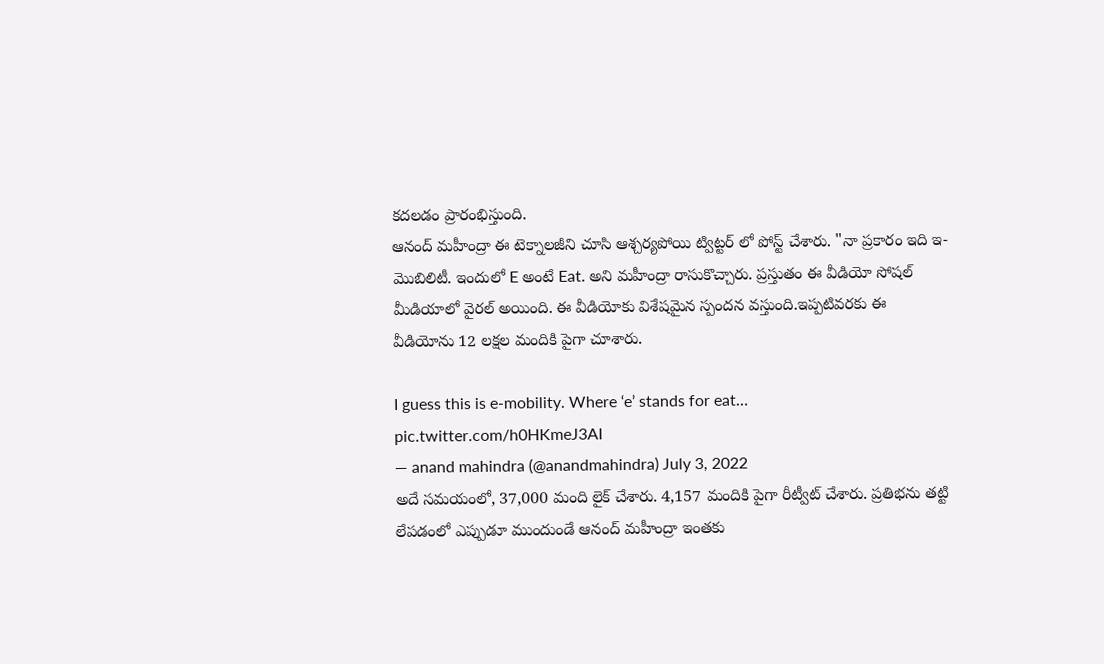కదలడం ప్రారంభిస్తుంది.
ఆనంద్ మహీంద్రా ఈ టెక్నాలజీని చూసి ఆశ్చర్యపోయి ట్విట్టర్ లో పోస్ట్ చేశారు. "నా ప్రకారం ఇది ఇ-మొబిలిటీ. ఇందులో E అంటే Eat. అని మహీంద్రా రాసుకొచ్చారు. ప్రస్తుతం ఈ వీడియో సోషల్ మీడియాలో వైరల్ అయింది. ఈ వీడియోకు విశేషమైన స్పందన వస్తుంది.ఇప్పటివరకు ఈ వీడియోను 12 లక్షల మందికి పైగా చూశారు.

I guess this is e-mobility. Where ‘e’ stands for eat… pic.twitter.com/h0HKmeJ3AI
— anand mahindra (@anandmahindra) July 3, 2022
అదే సమయంలో, 37,000 మంది లైక్ చేశారు. 4,157 మందికి పైగా రీట్వీట్ చేశారు. ప్రతిభను తట్టి లేపడంలో ఎప్పుడూ ముందుండే ఆనంద్ మహీంద్రా ఇంతకు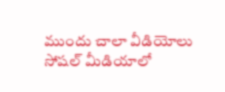ముందు చాలా వీడియోలు సోషల్ మీడియాలో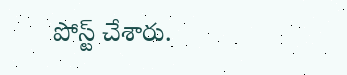పోస్ట్ చేశారు.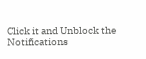Click it and Unblock the Notifications